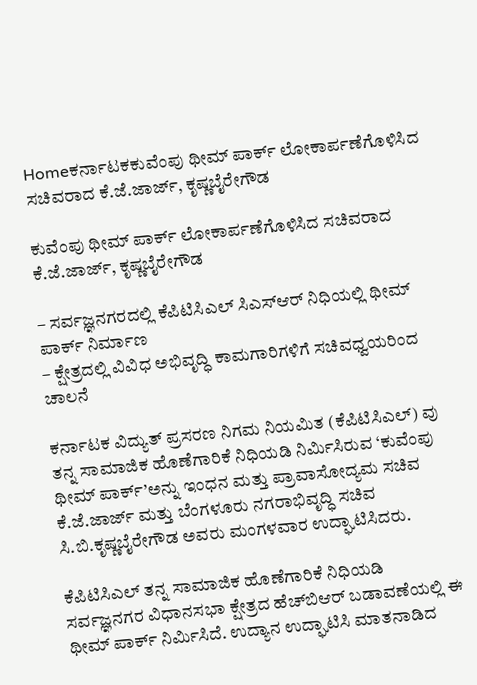Homeಕರ್ನಾಟಕಕುವೆಂಪು ಥೀಮ್ ಪಾರ್ಕ್‌ ಲೋಕಾರ್ಪಣೆಗೊಳಿಸಿದ ಸಚಿವರಾದ ಕೆ.ಜೆ.ಜಾರ್ಜ್, ಕೃಷ್ಣಬೈರೇಗೌಡ

ಕುವೆಂಪು ಥೀಮ್ ಪಾರ್ಕ್‌ ಲೋಕಾರ್ಪಣೆಗೊಳಿಸಿದ ಸಚಿವರಾದ ಕೆ.ಜೆ.ಜಾರ್ಜ್, ಕೃಷ್ಣಬೈರೇಗೌಡ

– ಸರ್ವಜ್ಞನಗರದಲ್ಲಿ ಕೆಪಿಟಿಸಿಎಲ್ ಸಿಎಸ್ಆರ್ ನಿಧಿಯಲ್ಲಿ ಥೀಮ್ ಪಾರ್ಕ್ ನಿರ್ಮಾಣ
– ಕ್ಷೇತ್ರದಲ್ಲಿ ವಿವಿಧ ಅಭಿವೃದ್ಧಿ ಕಾಮಗಾರಿಗಳಿಗೆ ಸಚಿವಧ್ವಯರಿಂದ ಚಾಲನೆ

ಕರ್ನಾಟಕ ವಿದ್ಯುತ್ ಪ್ರಸರಣ ನಿಗಮ ನಿಯಮಿತ (ಕೆಪಿಟಿಸಿಎಲ್) ವು ತನ್ನ ಸಾಮಾಜಿಕ ಹೊಣೆಗಾರಿಕೆ ನಿಧಿಯಡಿ ನಿರ್ಮಿಸಿರುವ ‘ಕುವೆಂಪು ಥೀಮ್ ಪಾರ್ಕ್’ಅನ್ನು ಇಂಧನ ಮತ್ತು ಪ್ರಾವಾಸೋದ್ಯಮ ಸಚಿವ ಕೆ.ಜೆ.ಜಾರ್ಜ್ ಮತ್ತು ಬೆಂಗಳೂರು ನಗರಾಭಿವೃದ್ಧಿ ಸಚಿವ ಸಿ.ಬಿ.ಕೃಷ್ಣಬೈರೇಗೌಡ ಅವರು ಮಂಗಳವಾರ ಉದ್ಘಾಟಿಸಿದರು.

ಕೆಪಿಟಿಸಿಎಲ್ ತನ್ನ ಸಾಮಾಜಿಕ ಹೊಣೆಗಾರಿಕೆ ನಿಧಿಯಡಿ ಸರ್ವಜ್ಞನಗರ ವಿಧಾನಸಭಾ ಕ್ಷೇತ್ರದ ಹೆಚ್‌ಬಿಆರ್‌ ಬಡಾವಣೆಯಲ್ಲಿ ಈ ಥೀಮ್ ಪಾರ್ಕ್ ನಿರ್ಮಿಸಿದೆ. ಉದ್ಯಾನ ಉದ್ಘಾಟಿಸಿ ಮಾತನಾಡಿದ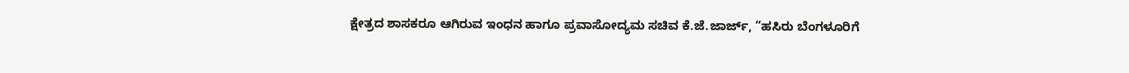ಕ್ಷೇತ್ರದ ಶಾಸಕರೂ ಆಗಿರುವ ಇಂಧನ ಹಾಗೂ ಪ್ರವಾಸೋದ್ಯಮ ಸಚಿವ ಕೆ.ಜೆ.ಜಾರ್ಜ್, “ಹಸಿರು ಬೆಂಗಳೂರಿಗೆ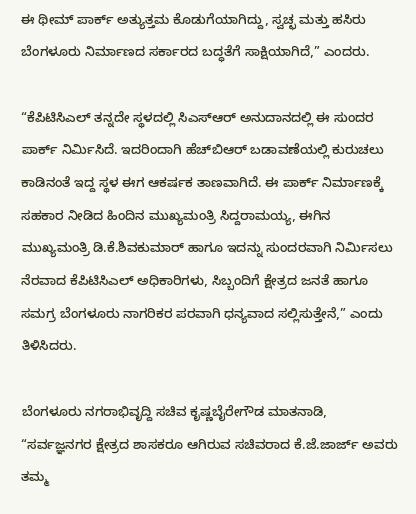ಈ ಥೀಮ್ ಪಾರ್ಕ್ ಅತ್ಯುತ್ತಮ ಕೊಡುಗೆಯಾಗಿದ್ದು, ಸ್ವಚ್ಛ ಮತ್ತು ಹಸಿರು ಬೆಂಗಳೂರು ನಿರ್ಮಾಣದ ಸರ್ಕಾರದ ಬದ್ಧತೆಗೆ ಸಾಕ್ಷಿಯಾಗಿದೆ,” ಎಂದರು.

“ಕೆಪಿಟಿಸಿಎಲ್ ತನ್ನದೇ ಸ್ಥಳದಲ್ಲಿ ಸಿಎಸ್‌ಆರ್‌ ಅನುದಾನದಲ್ಲಿ ಈ ಸುಂದರ ಪಾರ್ಕ್ ನಿರ್ಮಿಸಿದೆ. ಇದರಿಂದಾಗಿ ಹೆಚ್‌ಬಿಆರ್‌ ಬಡಾವಣೆಯಲ್ಲಿ ಕುರುಚಲು ಕಾಡಿನಂತೆ ಇದ್ದ ಸ್ಥಳ ಈಗ ಆಕರ್ಷಕ ತಾಣವಾಗಿದೆ. ಈ ಪಾರ್ಕ್ ನಿರ್ಮಾಣಕ್ಕೆ ಸಹಕಾರ ನೀಡಿದ ಹಿಂದಿನ ಮುಖ್ಯಮಂತ್ರಿ ಸಿದ್ದರಾಮಯ್ಯ, ಈಗಿನ ಮುಖ್ಯಮಂತ್ರಿ ಡಿ.ಕೆ.ಶಿವಕುಮಾರ್ ಹಾಗೂ ಇದನ್ನು ಸುಂದರವಾಗಿ ನಿರ್ಮಿಸಲು ನೆರವಾದ ಕೆಪಿಟಿಸಿಎಲ್ ಅಧಿಕಾರಿಗಳು, ಸಿಬ್ಬಂದಿಗೆ ಕ್ಷೇತ್ರದ ಜನತೆ ಹಾಗೂ ಸಮಗ್ರ ಬೆಂಗಳೂರು ನಾಗರಿಕರ ಪರವಾಗಿ ಧನ್ಯವಾದ ಸಲ್ಲಿಸುತ್ತೇನೆ,” ಎಂದು ತಿಳಿಸಿದರು.

ಬೆಂಗಳೂರು ನಗರಾಭಿವೃದ್ದಿ ಸಚಿವ ಕೃಷ್ಣಬೈರೇಗೌಡ ಮಾತನಾಡಿ, “ಸರ್ವಜ್ಞನಗರ ಕ್ಷೇತ್ರದ ಶಾಸಕರೂ ಆಗಿರುವ ಸಚಿವರಾದ ಕೆ.ಜೆ.ಜಾರ್ಜ್ ಅವರು ತಮ್ಮ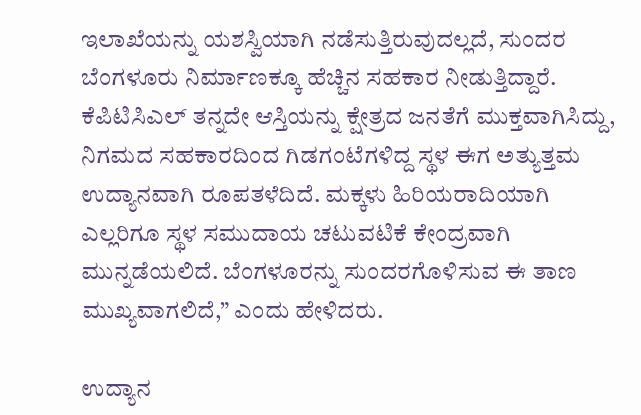ಇಲಾಖೆಯನ್ನು ಯಶಸ್ವಿಯಾಗಿ ನಡೆಸುತ್ತಿರುವುದಲ್ಲದೆ, ಸುಂದರ ಬೆಂಗಳೂರು ನಿರ್ಮಾಣಕ್ಕೂ ಹೆಚ್ಚಿನ ಸಹಕಾರ ನೀಡುತ್ತಿದ್ದಾರೆ. ಕೆಪಿಟಿಸಿಎಲ್ ತನ್ನದೇ ಆಸ್ತಿಯನ್ನು ಕ್ಷೇತ್ರದ ಜನತೆಗೆ ಮುಕ್ತವಾಗಿಸಿದ್ದು, ನಿಗಮದ ಸಹಕಾರದಿಂದ ಗಿಡಗಂಟೆಗಳಿದ್ದ ಸ್ಥಳ ಈಗ ಅತ್ಯುತ್ತಮ ಉದ್ಯಾನವಾಗಿ ರೂಪತಳೆದಿದೆ. ಮಕ್ಕಳು ಹಿರಿಯರಾದಿಯಾಗಿ ಎಲ್ಲರಿಗೂ ಸ್ಥಳ ಸಮುದಾಯ ಚಟುವಟಿಕೆ ಕೇಂದ್ರವಾಗಿ ಮುನ್ನಡೆಯಲಿದೆ. ಬೆಂಗಳೂರನ್ನು ಸುಂದರಗೊಳಿಸುವ ಈ ತಾಣ ಮುಖ್ಯವಾಗಲಿದೆ,” ಎಂದು ಹೇಳಿದರು.

ಉದ್ಯಾನ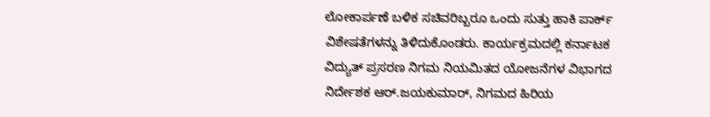ಲೋಕಾರ್ಪಣೆ ಬಳಿಕ ಸಚಿವರಿಬ್ಬರೂ ಒಂದು ಸುತ್ತು ಹಾಕಿ ಪಾರ್ಕ್ ವಿಶೇಷತೆಗಳನ್ನು ತಿಳಿದುಕೊಂಡರು. ಕಾರ್ಯಕ್ರಮದಲ್ಲಿ ಕರ್ನಾಟಕ ವಿದ್ಯುತ್ ಪ್ರಸರಣ ನಿಗಮ ನಿಯಮಿತದ ಯೋಜನೆಗಳ ವಿಭಾಗದ ನಿರ್ದೇಶಕ ಆರ್‌.ಜಯಕುಮಾರ್, ನಿಗಮದ ಹಿರಿಯ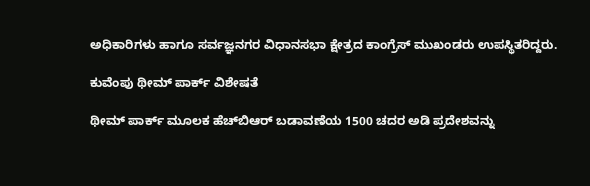ಅಧಿಕಾರಿಗಳು ಹಾಗೂ ಸರ್ವಜ್ಞನಗರ ವಿಧಾನಸಭಾ ಕ್ಷೇತ್ರದ ಕಾಂಗ್ರೆಸ್ ಮುಖಂಡರು ಉಪಸ್ಥಿತರಿದ್ದರು.

ಕುವೆಂಪು ಥೀಮ್ ಪಾರ್ಕ್ ವಿಶೇಷತೆ

ಥೀಮ್ ಪಾರ್ಕ್ ಮೂಲಕ ಹೆಚ್‌ಬಿಆರ್‌ ಬಡಾವಣೆಯ 1500 ಚದರ ಅಡಿ ಪ್ರದೇಶವನ್ನು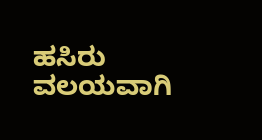ಹಸಿರು ವಲಯವಾಗಿ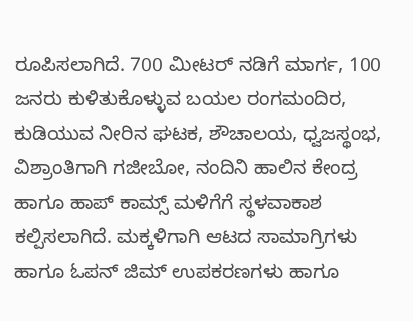ರೂಪಿಸಲಾಗಿದೆ. 700 ಮೀಟರ್ ನಡಿಗೆ ಮಾರ್ಗ, 100 ಜನರು ಕುಳಿತುಕೊಳ್ಳುವ ಬಯಲ ರಂಗಮಂದಿರ, ಕುಡಿಯುವ ನೀರಿನ ಘಟಕ, ಶೌಚಾಲಯ, ಧ್ವಜಸ್ಥಂಭ, ವಿಶ್ರಾಂತಿಗಾಗಿ ಗಜೀಬೋ, ನಂದಿನಿ ಹಾಲಿನ ಕೇಂದ್ರ ಹಾಗೂ ಹಾಪ್‌ ಕಾಮ್ಸ್ ಮಳಿಗೆಗೆ ಸ್ಥಳವಾಕಾಶ ಕಲ್ಪಿಸಲಾಗಿದೆ. ಮಕ್ಕಳಿಗಾಗಿ ಆಟದ ಸಾಮಾಗ್ರಿಗಳು ಹಾಗೂ ಓಪನ್ ಜಿಮ್ ಉಪಕರಣಗಳು ಹಾಗೂ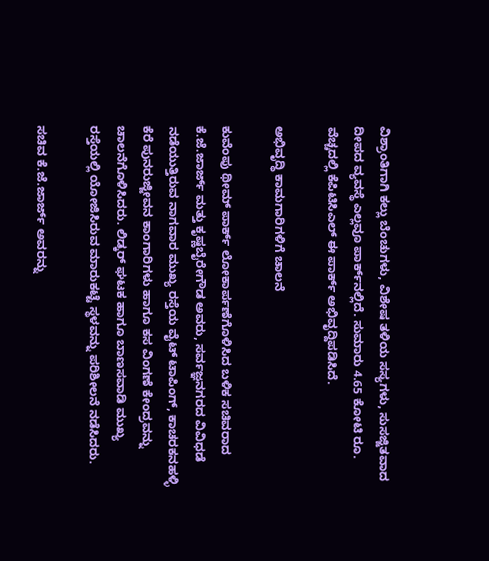ವಿಶ್ರಾಂತಿಗಾಗಿ ಕಲ್ಲು ಬೆಂಚುಗಳು, ವಿಶೇಷ ತಳಿಯ ಸಸ್ಯಗಳು, ಸುಸಜ್ಜಿತವಾದ ದೀಪದ ವ್ಯವಸ್ಥೆ ಎಲ್ಲವೂ ಪಾರ್ಕ್‌ನಲ್ಲಿದೆ. ಸುಮಾರು 4.65 ಕೋಟಿ ರೂ. ವೆಚ್ಚದಲ್ಲಿ ಕೆಪಿಟಿಸಿಎಲ್ ಈ ಪಾರ್ಕ್ ಅಭಿವೃದ್ದಿಪಡಿಸಿದೆ.

ಅಭಿವೃದ್ಧಿ ಕಾಮಗಾರಿಗಳಿಗೆ ಚಾಲನೆ

ಕುವೆಂಪು ಥೀಮ್ ಪಾರ್ಕ್ ಲೋಕಾರ್ಪಣೆಗೊಳಿಸಿದ ಬಳಿಕ ಸಚಿವರಾದ ಕೆ.ಜೆ.ಜಾರ್ಜ್ ಮತ್ತು ಕೃಷ್ಣಬೈರೇಗೌಡ ಅವರು, ಸರ್ವಜ್ಞನಗರದ ವಿವಿಧಡೆ ನಡೆಯುತ್ತಿರುವ ನಾಗವಾರ ಮುಖ್ಯ ರಸ್ತೆಯ ವೈಟ್‌ ಟಾಪಿಂಗ್, ಕಾಚರಕನಹಳ್ಳಿ ಕೆರೆ ಪುನರುಜ್ಜೀವನ ಕಾಂಗಾರಿಗಳು ಹಾಗೂ ಕಸ ವಿಂಗಣೆ ಕೇಂದ್ರವನ್ನು ಚಾಲನೆಗೊಳಿಸಿದರು. ಲಿಡ್ಕರ್ ಘಟಕ ಹಾಗೂ ಬಾಣಸವಾಡಿ ಮುಖ್ಯ ರಸ್ತೆಯಲ್ಲಿ ಯೋಜಿಸಿರುವ ಮಾರುಕಟ್ಟೆ ಸ್ಥಳವನ್ನು ಪರಿಶೀಲನೆ ನಡೆಸಿದರು.

ಸಚಿವ ಕೆ.ಜೆ.ಜಾರ್ಜ್ ಅವರನ್ನು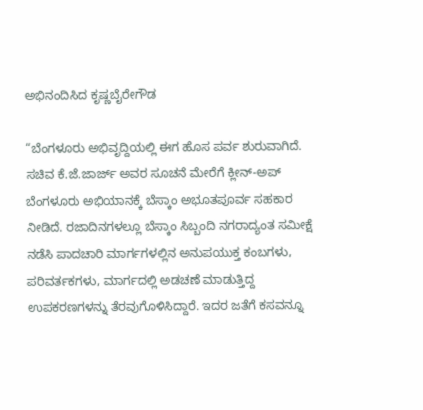ಅಭಿನಂದಿಸಿದ ಕೃಷ್ಣಬೈರೇಗೌಡ

“ಬೆಂಗಳೂರು ಅಭಿವೃದ್ದಿಯಲ್ಲಿ ಈಗ ಹೊಸ ಪರ್ವ ಶುರುವಾಗಿದೆ. ಸಚಿವ ಕೆ.ಜೆ.ಜಾರ್ಜ್ ಅವರ ಸೂಚನೆ ಮೇರೆಗೆ ಕ್ಲೀನ್-ಅಪ್ ಬೆಂಗಳೂರು ಅಭಿಯಾನಕ್ಕೆ ಬೆಸ್ಕಾಂ ಅಭೂತಪೂರ್ವ ಸಹಕಾರ ನೀಡಿದೆ. ರಜಾದಿನಗಳಲ್ಲೂ ಬೆಸ್ಕಾಂ ಸಿಬ್ಬಂದಿ ನಗರಾದ್ಯಂತ ಸಮೀಕ್ಷೆ ನಡೆಸಿ ಪಾದಚಾರಿ ಮಾರ್ಗಗಳಲ್ಲಿನ ಅನುಪಯುಕ್ತ ಕಂಬಗಳು, ಪರಿವರ್ತಕಗಳು, ಮಾರ್ಗದಲ್ಲಿ ಅಡಚಣೆ ಮಾಡುತ್ತಿದ್ದ ಉಪಕರಣಗಳನ್ನು ತೆರವುಗೊಳಿಸಿದ್ದಾರೆ. ಇದರ ಜತೆಗೆ ಕಸವನ್ನೂ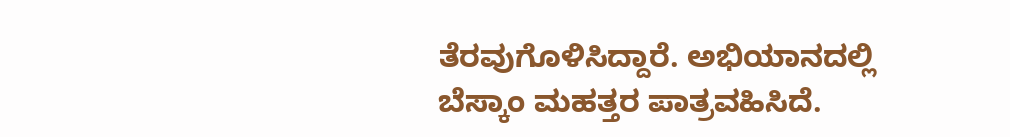ತೆರವುಗೊಳಿಸಿದ್ದಾರೆ. ಅಭಿಯಾನದಲ್ಲಿ ಬೆಸ್ಕಾಂ ಮಹತ್ತರ ಪಾತ್ರವಹಿಸಿದೆ.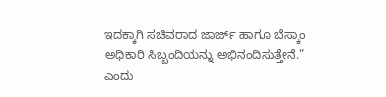ಇದಕ್ಕಾಗಿ ಸಚಿವರಾದ ಜಾರ್ಜ್ ಹಾಗೂ ಬೆಸ್ಕಾಂ ಅಧಿಕಾರಿ ಸಿಬ್ಬಂದಿಯನ್ನು ಅಭಿನಂದಿಸುತ್ತೇನೆ.” ಎಂದು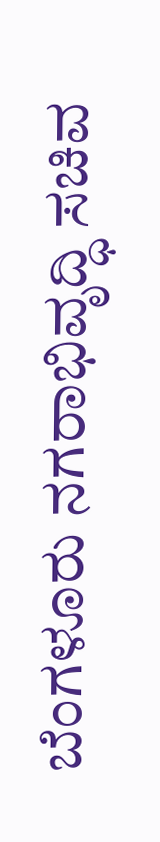ಬೆಂಗಳೂರು ನಗರಾಭಿವೃದ್ಧಿ ಸಚಿವ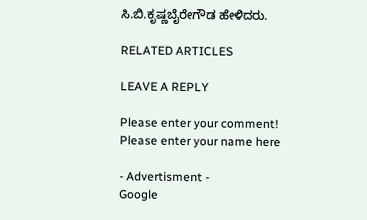ಸಿ.ಬಿ.ಕೃಷ್ಣಬೈರೇಗೌಡ ಹೇಳಿದರು.

RELATED ARTICLES

LEAVE A REPLY

Please enter your comment!
Please enter your name here

- Advertisment -
Google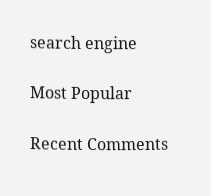search engine

Most Popular

Recent Comments